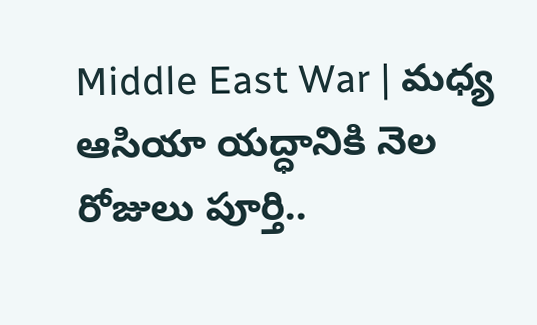Middle East War | మధ్య ఆసియా యద్ధానికి నెల రోజులు పూర్తి..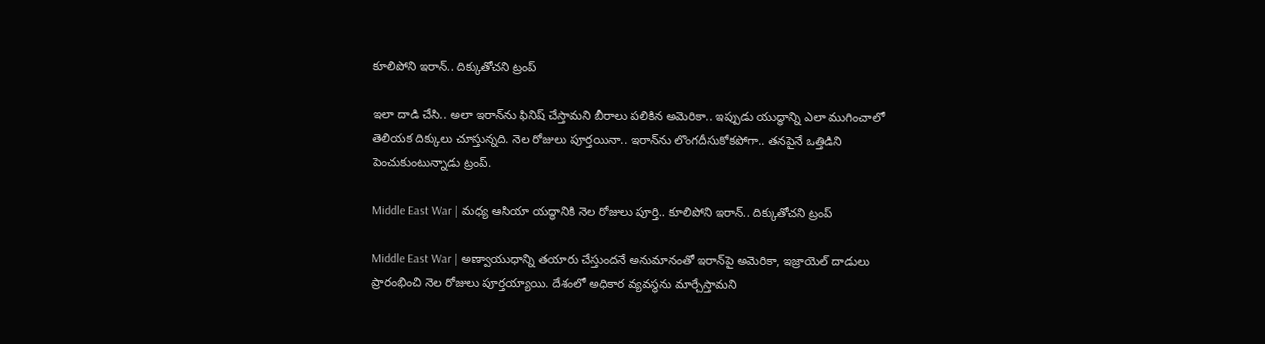కూలిపోని ఇరాన్‌.. దిక్కుతోచని ట్రంప్‌

ఇలా దాడి చేసి.. అలా ఇరాన్‌ను ఫినిష్‌ చేస్తామని బీరాలు పలికిన అమెరికా.. ఇప్పుడు యుద్ధాన్ని ఎలా ముగించాలో తెలియక దిక్కులు చూస్తున్నది. నెల రోజులు పూర్తయినా.. ఇరాన్‌ను లొంగదీసుకోకపోగా.. తనపైనే ఒత్తిడిని పెంచుకుంటున్నాడు ట్రంప్‌.

Middle East War | మధ్య ఆసియా యద్ధానికి నెల రోజులు పూర్తి.. కూలిపోని ఇరాన్‌.. దిక్కుతోచని ట్రంప్‌

Middle East War | అణ్వాయుధాన్ని తయారు చేస్తుందనే అనుమానంతో ఇరాన్‌పై అమెరికా, ఇజ్రాయెల్‌ దాడులు ప్రారంభించి నెల రోజులు పూర్తయ్యాయి. దేశంలో అధికార వ్యవస్థను మార్చేస్తామని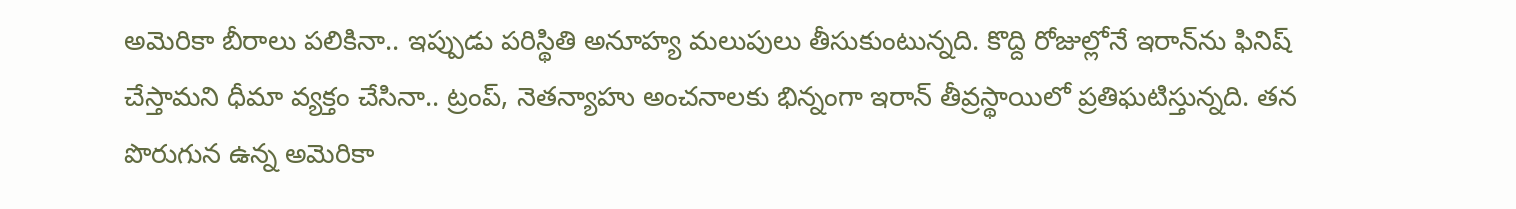అమెరికా బీరాలు పలికినా.. ఇప్పుడు పరిస్థితి అనూహ్య మలుపులు తీసుకుంటున్నది. కొద్ది రోజుల్లోనే ఇరాన్‌ను ఫినిష్‌ చేస్తామని ధీమా వ్యక్తం చేసినా.. ట్రంప్‌, నెతన్యాహు అంచనాలకు భిన్నంగా ఇరాన్‌ తీవ్రస్థాయిలో ప్రతిఘటిస్తున్నది. తన పొరుగున ఉన్న అమెరికా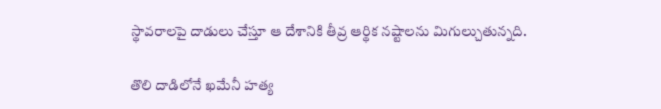స్థావరాలపై దాడులు చేస్తూ ఆ దేశానికి తీవ్ర ఆర్థిక నష్టాలను మిగుల్చుతున్నది.

తొలి దాడిలోనే ఖమేనీ హత్య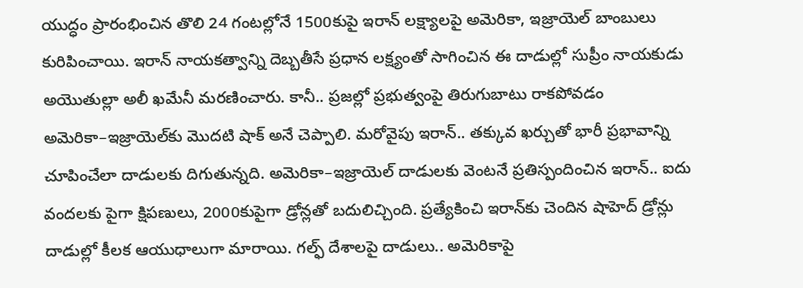యుద్ధం ప్రారంభించిన తొలి 24 గంటల్లోనే 1500కుపై ఇరాన్‌ లక్ష్యాలపై అమెరికా, ఇజ్రాయెల్‌ బాంబులు కురిపించాయి. ఇరాన్‌ నాయకత్వాన్ని దెబ్బతీసే ప్రధాన లక్ష్యంతో సాగించిన ఈ దాడుల్లో సుప్రీం నాయకుడు అయొతుల్లా అలీ ఖమేనీ మరణించారు. కానీ.. ప్రజల్లో ప్రభుత్వంపై తిరుగుబాటు రాకపోవడం అమెరికా–ఇజ్రాయెల్‌కు మొదటి షాక్‌ అనే చెప్పాలి. మరోవైపు ఇరాన్‌.. తక్కువ ఖర్చుతో భారీ ప్రభావాన్ని చూపించేలా దాడులకు దిగుతున్నది. అమెరికా–ఇజ్రాయెల్‌ దాడులకు వెంటనే ప్రతిస్పందించిన ఇరాన్‌.. ఐదు వందలకు పైగా క్షిపణులు, 2000కుపైగా డ్రోన్లతో బదులిచ్చింది. ప్రత్యేకించి ఇరాన్‌కు చెందిన షాహెద్‌ డ్రోన్లు దాడుల్లో కీలక ఆయుధాలుగా మారాయి. గల్ఫ్‌ దేశాలపై దాడులు.. అమెరికాపై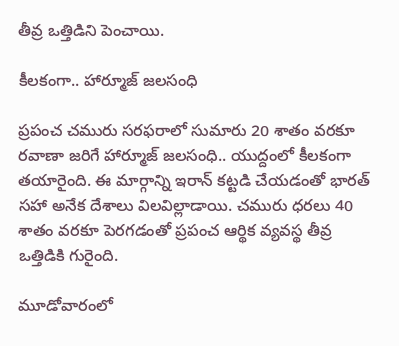తీవ్ర ఒత్తిడిని పెంచాయి.

కీలకంగా.. హార్మూజ్‌ జలసంధి

ప్రపంచ చమురు సరఫరాలో సుమారు 20 శాతం వరకూ రవాణా జరిగే హార్మూజ్‌ జలసంధి.. యుద్దంలో కీలకంగా తయారైంది. ఈ మార్గాన్ని ఇరాన్‌ కట్టడి చేయడంతో భారత్‌ సహా అనేక దేశాలు విలవిల్లాడాయి. చమురు ధరలు 40 శాతం వరకూ పెరగడంతో ప్రపంచ ఆర్థిక వ్యవస్థ తీవ్ర ఒత్తిడికి గురైంది.

మూడోవారంలో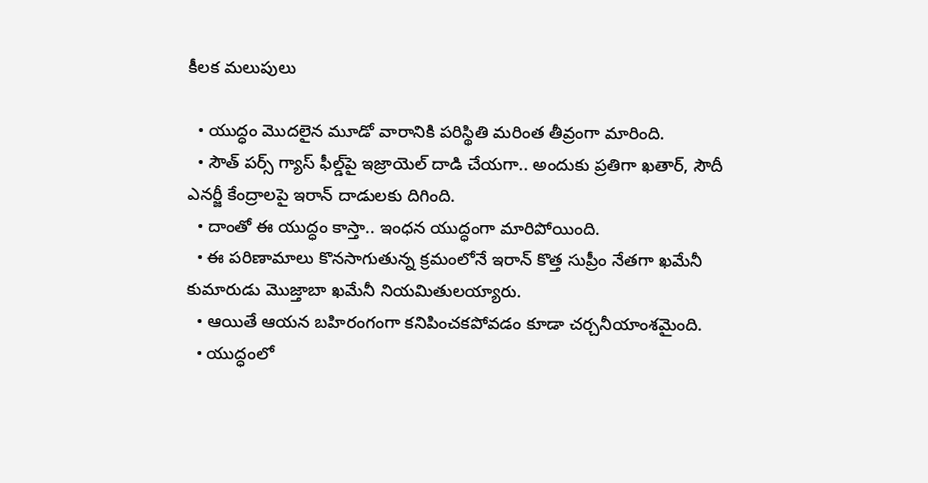కీలక మలుపులు

  • యుద్ధం మొదలైన మూడో వారానికి పరిస్థితి మరింత తీవ్రంగా మారింది.
  • సౌత్‌ పర్స్‌ గ్యాస్‌ ఫీల్డ్‌పై ఇజ్రాయెల్‌ దాడి చేయగా.. అందుకు ప్రతిగా ఖతార్‌, సౌదీ ఎనర్జీ కేంద్రాలపై ఇరాన్‌ దాడులకు దిగింది.
  • దాంతో ఈ యుద్ధం కాస్తా.. ఇంధన యుద్ధంగా మారిపోయింది.
  • ఈ పరిణామాలు కొనసాగుతున్న క్రమంలోనే ఇరాన్‌ కొత్త సుప్రీం నేతగా ఖమేనీ కుమారుడు మొజ్తాబా ఖమేనీ నియమితులయ్యారు.
  • ఆయితే ఆయన బహిరంగంగా కనిపించకపోవడం కూడా చర్చనీయాంశమైంది.
  • యుద్ధంలో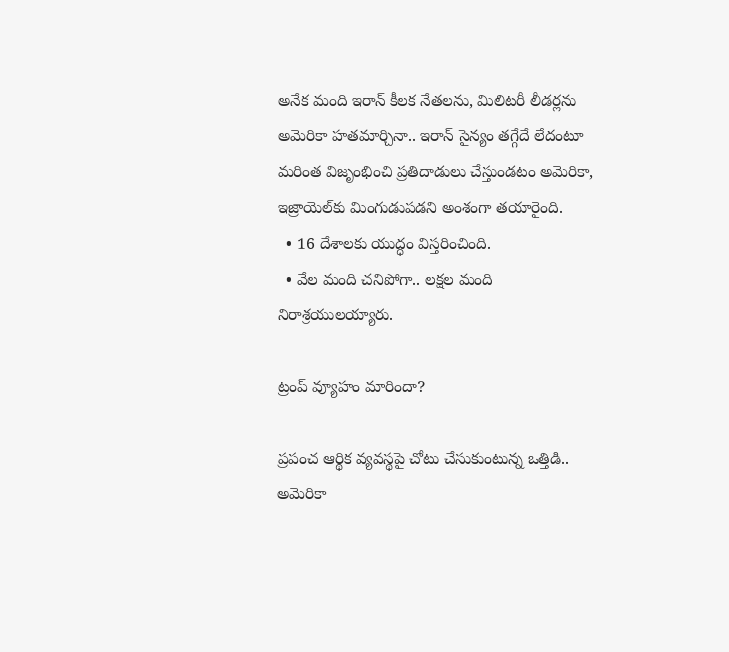అనేక మంది ఇరాన్‌ కీలక నేతలను, మిలిటరీ లీడర్లను అమెరికా హతమార్చినా.. ఇరాన్‌ సైన్యం తగ్గేదే లేదంటూ మరింత విజృంభించి ప్రతిదాడులు చేస్తుండటం అమెరికా, ఇజ్రాయెల్‌కు మింగుడుపడని అంశంగా తయారైంది.
  • 16 దేశాలకు యుద్ధం విస్తరించింది.
  • వేల మంది చనిపోగా.. లక్షల మంది నిరాశ్రయులయ్యారు.

ట్రంప్ వ్యూహం మారిందా?

ప్రపంచ ఆర్థిక వ్యవస్థపై చోటు చేసుకుంటున్న ఒత్తిడి.. అమెరికా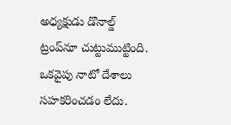అధ్యక్షుడు డొనాల్డ్‌ ట్రంప్‌నూ చుట్టుముట్టింది. ఒకవైపు నాటో దేశాలు సహకరించడం లేదు.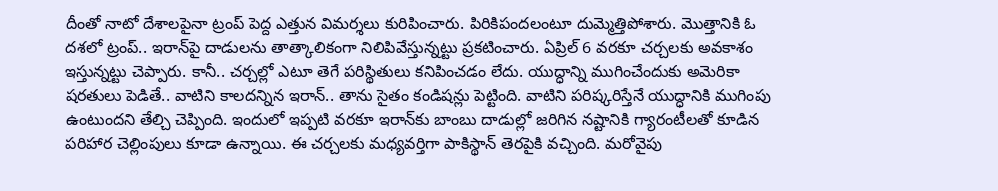దీంతో నాటో దేశాలపైనా ట్రంప్‌ పెద్ద ఎత్తున విమర్శలు కురిపించారు. పిరికిపందలంటూ దుమ్మెత్తిపోశారు. మొత్తానికి ఓ దశలో ట్రంప్‌.. ఇరాన్‌పై దాడులను తాత్కాలికంగా నిలిపివేస్తున్నట్టు ప్రకటించారు. ఏప్రిల్‌ 6 వరకూ చర్చలకు అవకాశం ఇస్తున్నట్టు చెప్పారు. కానీ.. చర్చల్లో ఎటూ తెగే పరిస్థితులు కనిపించడం లేదు. యుద్ధాన్ని ముగించేందుకు అమెరికా షరతులు పెడితే.. వాటిని కాలదన్నిన ఇరాన్‌.. తాను సైతం కండిషన్లు పెట్టింది. వాటిని పరిష్కరిస్తేనే యుద్ధానికి ముగింపు ఉంటుందని తేల్చి చెప్పింది. ఇందులో ఇప్పటి వరకూ ఇరాన్‌కు బాంబు దాడుల్లో జరిగిన నష్టానికి గ్యారంటీలతో కూడిన పరిహార చెల్లింపులు కూడా ఉన్నాయి. ఈ చర్చలకు మధ్యవర్తిగా పాకిస్థాన్‌ తెరపైకి వచ్చింది. మరోవైపు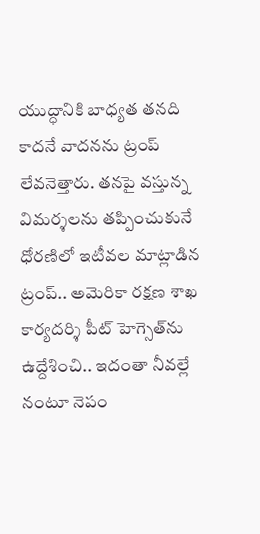యుద్ధానికి బాధ్యత తనది కాదనే వాదనను ట్రంప్‌ లేవనెత్తారు. తనపై వస్తున్న విమర్శలను తప్పించుకునే ధోరణిలో ఇటీవల మాట్లాడిన ట్రంప్‌.. అమెరికా రక్షణ శాఖ కార్యదర్శి పీట్‌ హెగ్సెత్‌ను ఉద్దేశించి.. ఇదంతా నీవల్లే నంటూ నెపం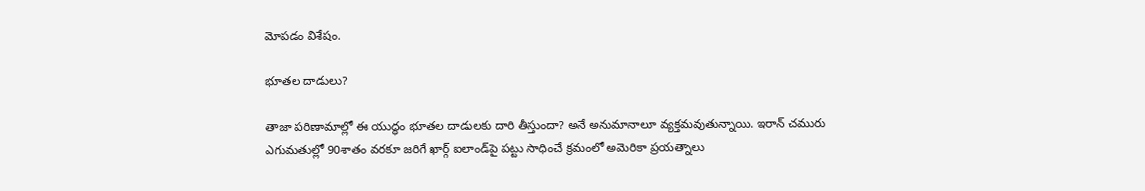మోపడం విశేషం.

భూతల దాడులు?

తాజా పరిణామాల్లో ఈ యుద్ధం భూతల దాడులకు దారి తీస్తుందా? అనే అనుమానాలూ వ్యక్తమవుతున్నాయి. ఇరాన్‌ చమురు ఎగుమతుల్లో 90శాతం వరకూ జరిగే ఖార్గ్‌ ఐలాండ్‌పై పట్టు సాధించే క్రమంలో అమెరికా ప్రయత్నాలు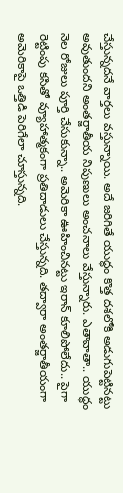చేస్తున్నదనే వార్తలు వస్తున్నాయి. అదే జరిగితే యుద్ధం కొత్త దశలోకి అడుగుపెట్టినట్టు అవుతుందని అంతర్జాతీయ నిపుణులు అంచనాలు వేస్తున్నారు. ఎతావాతా.. యుద్ధం నెల రోజులు పూర్తి చేసుకున్నా.. అమెరికా ఊహించినట్టు ఇరాన్‌ కూలిపోలేదు.. పైగా రెట్టింపు కసితో వ్యూహాత్మకంగా ప్రతిదాడులు చేస్తున్నది. తద్వారా అంతర్జాతీయంగా అమెరికాపై ఒత్తిడి పెరిగేలా చూస్తున్నది.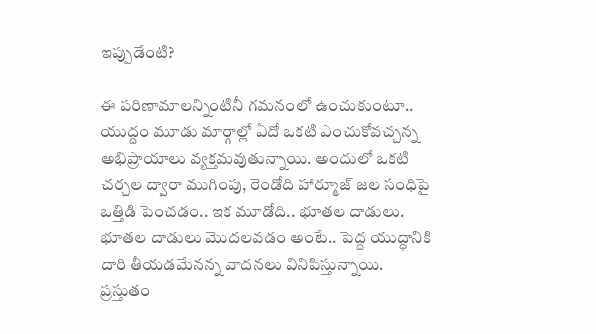ఇప్పుడేంటి?

ఈ పరిణామాలన్నింటినీ గమనంలో ఉంచుకుంటూ.. యుద్దం మూడు మార్గాల్లో ఏదో ఒకటి ఎంచుకోవచ్చన్న అభిప్రాయాలు వ్యక్తమవుతున్నాయి. అందులో ఒకటి చర్చల ద్వారా ముగింపు, రెండోది హార్మూజ్‌ జల సంధిపై ఒత్తిడి పెంచడం.. ఇక మూడోది.. భూతల దాడులు. భూతల దాడులు మొదలవడం అంటే.. పెద్ద యుద్ధానికి దారి తీయడమేనన్న వాదనలు వినిపిస్తున్నాయి. ప్రస్తుతం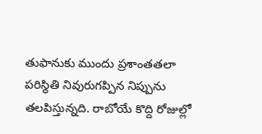తుఫానుకు ముందు ప్రశాంతతలా పరిస్థితి నివురుగప్పిన నిప్పును తలపిస్తున్నది. రాబోయే కొద్ది రోజుల్లో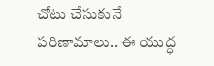చోటు చేసుకునే పరిణామాలు.. ఈ యుద్ధ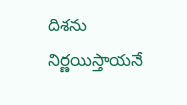దిశను నిర్ణయిస్తాయనే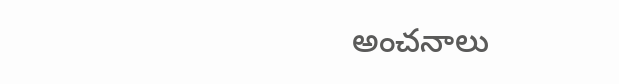అంచనాలు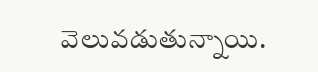వెలువడుతున్నాయి.